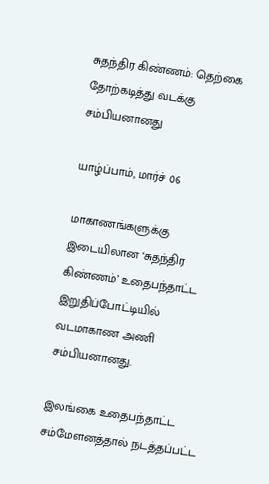சுதந்திர கிண்ணம்: தெற்கை தோற்கடித்து வடக்கு சம்பியனானது

யாழ்ப்பாம், மார்ச் 06

மாகாணங்களுக்கு இடையிலான ‘சுதந்திர கிண்ணம்’ உதைபந்தாட்ட இறுதிப்போட்டியில் வடமாகாண அணி சம்பியனானது.

இலங்கை உதைபந்தாட்ட சம்மேளனத்தால் நடத்தப்பட்ட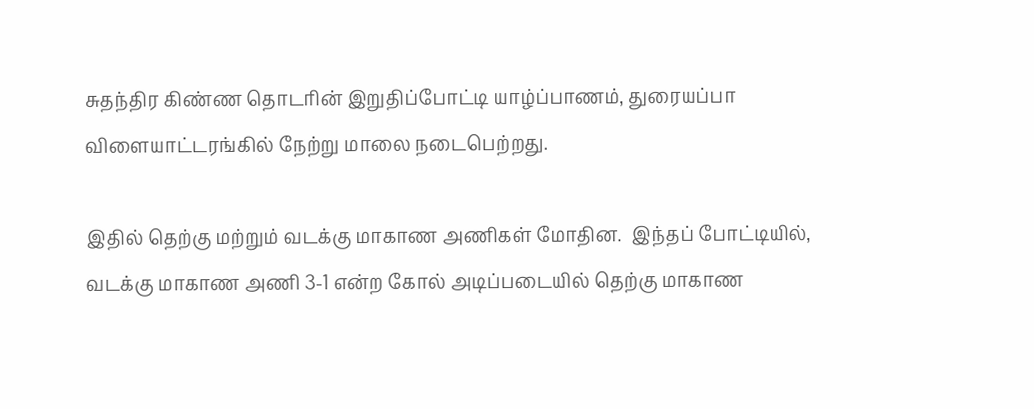சுதந்திர கிண்ண தொடரின் இறுதிப்போட்டி யாழ்ப்பாணம், துரையப்பா விளையாட்டரங்கில் நேற்று மாலை நடைபெற்றது.

இதில் தெற்கு மற்றும் வடக்கு மாகாண அணிகள் மோதின.  இந்தப் போட்டியில், வடக்கு மாகாண அணி 3-1 என்ற கோல் அடிப்படையில் தெற்கு மாகாண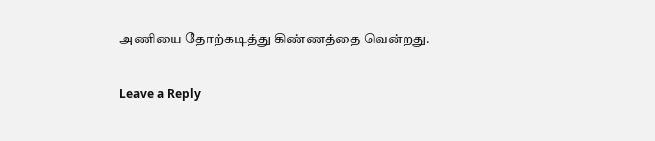அணியை தோற்கடித்து கிண்ணத்தை வென்றது.

Leave a Reply